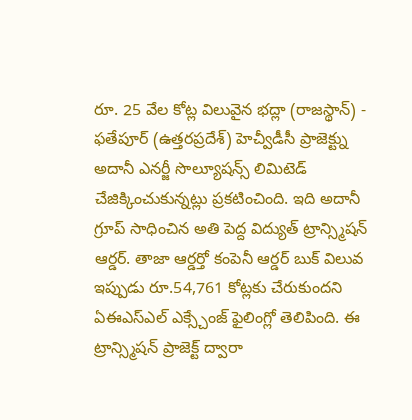రూ. 25 వేల కోట్ల విలువైన భద్లా (రాజస్థాన్) - ఫతేపూర్ (ఉత్తరప్రదేశ్) హెచ్వీడీసీ ప్రాజెక్ట్ను అదానీ ఎనర్జీ సొల్యూషన్స్ లిమిటెడ్ చేజిక్కించుకున్నట్లు ప్రకటించింది. ఇది అదానీ గ్రూప్ సాధించిన అతి పెద్ద విద్యుత్ ట్రాన్స్మిషన్ ఆర్డర్. తాజా ఆర్డర్తో కంపెనీ ఆర్డర్ బుక్ విలువ ఇప్పుడు రూ.54,761 కోట్లకు చేరుకుందని ఏఈఎస్ఎల్ ఎక్స్చేంజ్ ఫైలింగ్లో తెలిపింది. ఈ ట్రాన్స్మిషన్ ప్రాజెక్ట్ ద్వారా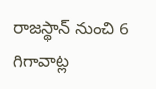రాజస్థాన్ నుంచి 6 గిగావాట్ల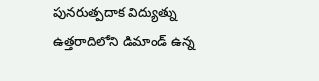పునరుత్పదాక విద్యుత్ను ఉత్తరాదిలోని డిమాండ్ ఉన్న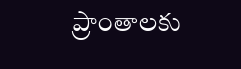ప్రాంతాలకు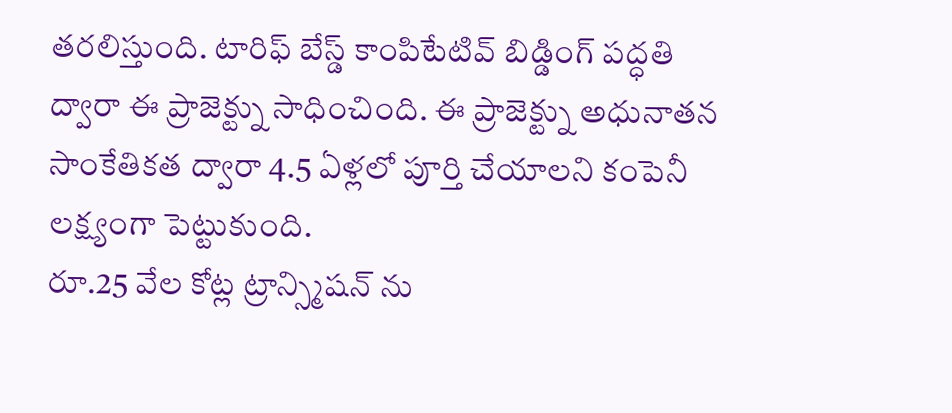తరలిస్తుంది. టారిఫ్ బేస్డ్ కాంపిటేటివ్ బిడ్డింగ్ పద్ధతి ద్వారా ఈ ప్రాజెక్ట్ను సాధించింది. ఈ ప్రాజెక్ట్ను అధునాతన సాంకేతికత ద్వారా 4.5 ఏళ్లలో పూర్తి చేయాలని కంపెనీ లక్ష్యంగా పెట్టుకుంది.
రూ.25 వేల కోట్ల ట్రాన్స్మిషన్ ను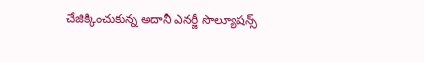చేజిక్కించుకున్న అదానీ ఎనర్జీ సొల్యూషన్స్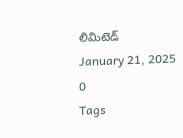లిమిటెడ్
January 21, 2025
0
Tags